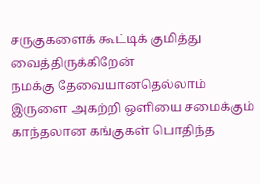சருகுகளைக் கூட்டிக் குமித்து வைத்திருக்கிறேன்
நமக்கு தேவையானதெல்லாம்
இருளை அகற்றி ஒளியை சமைக்கும்
காந்தலான கங்குகள் பொதிந்த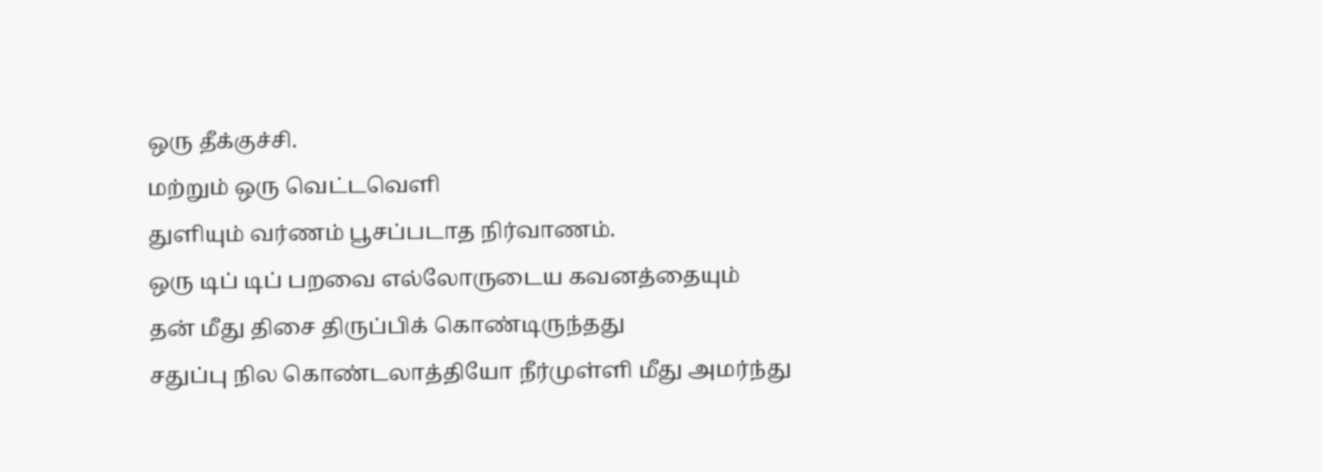ஒரு தீக்குச்சி.
மற்றும் ஒரு வெட்டவெளி
துளியும் வர்ணம் பூசப்படாத நிர்வாணம்.
ஒரு டிப் டிப் பறவை எல்லோருடைய கவனத்தையும்
தன் மீது திசை திருப்பிக் கொண்டிருந்தது
சதுப்பு நில கொண்டலாத்தியோ நீர்முள்ளி மீது அமர்ந்து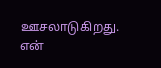ஊசலாடுகிறது.
என்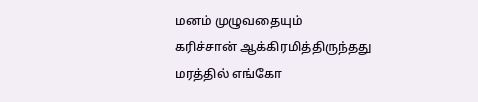மனம் முழுவதையும்
கரிச்சான் ஆக்கிரமித்திருந்தது
மரத்தில் எங்கோ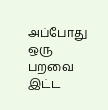அப்போது ஒரு பறவை இட்ட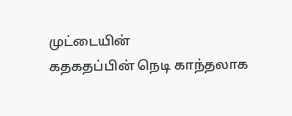முட்டையின்
கதகதப்பின் நெடி காந்தலாக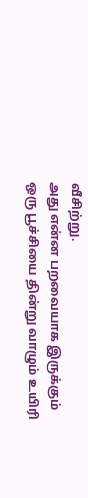வீசிற்று.
அது என்ன பறவையாக இருக்கும்
ஒரு பூச்சியை தின்று வாழும் உயிரி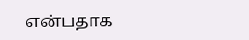என்பதாக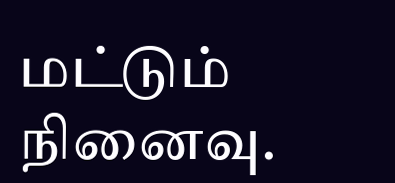மட்டும் நினைவு.